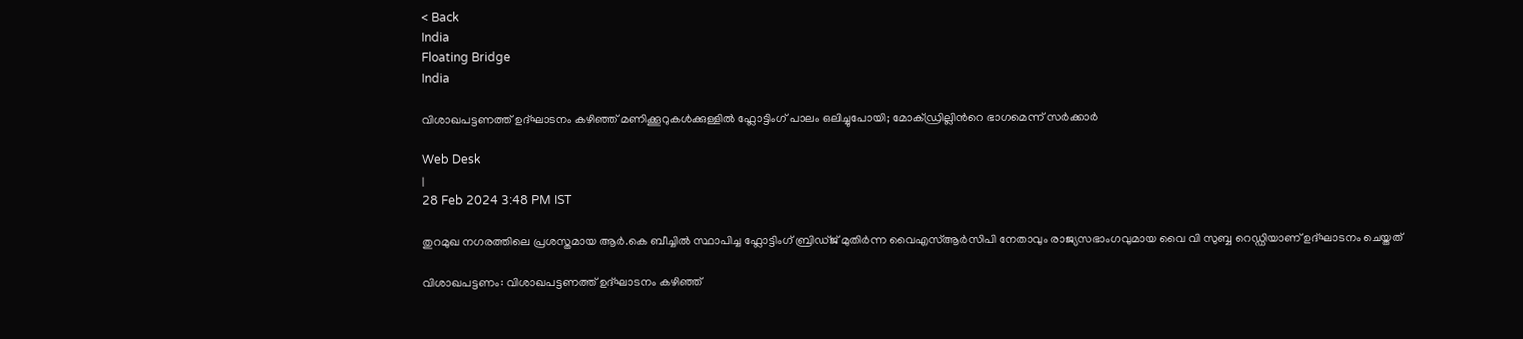< Back
India
Floating Bridge
India

വിശാഖപട്ടണത്ത് ഉദ്ഘാടനം കഴിഞ്ഞ് മണിക്കൂറുകള്‍ക്കുള്ളില്‍ ഫ്ലോട്ടിംഗ് പാലം ഒലിച്ചുപോയി; മോക്ഡ്രില്ലിന്‍റെ ഭാഗമെന്ന് സര്‍ക്കാര്‍

Web Desk
|
28 Feb 2024 3:48 PM IST

തുറമുഖ നഗരത്തിലെ പ്രശസ്തമായ ആര്‍.കെ ബീച്ചില്‍ സ്ഥാപിച്ച ഫ്ലോട്ടിംഗ് ബ്രിഡ്ജ് മുതിർന്ന വൈഎസ്ആർസിപി നേതാവും രാജ്യസഭാംഗവുമായ വൈ വി സുബ്ബ റെഡ്ഡിയാണ് ഉദ്ഘാടനം ചെയ്തത്

വിശാഖപട്ടണം: വിശാഖപട്ടണത്ത് ഉദ്ഘാടനം കഴിഞ്ഞ്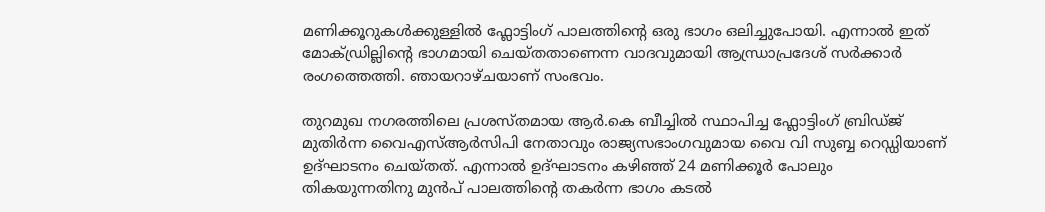മണിക്കൂറുകള്‍ക്കുള്ളില്‍ ഫ്ലോട്ടിംഗ് പാലത്തിന്‍റെ ഒരു ഭാഗം ഒലിച്ചുപോയി. എന്നാല്‍ ഇത് മോക്ഡ്രില്ലിന്‍റെ ഭാഗമായി ചെയ്തതാണെന്ന വാദവുമായി ആന്ധ്രാപ്രദേശ് സര്‍ക്കാര്‍ രംഗത്തെത്തി. ഞായറാഴ്ചയാണ് സംഭവം.

തുറമുഖ നഗരത്തിലെ പ്രശസ്തമായ ആര്‍.കെ ബീച്ചില്‍ സ്ഥാപിച്ച ഫ്ലോട്ടിംഗ് ബ്രിഡ്ജ് മുതിർന്ന വൈഎസ്ആർസിപി നേതാവും രാജ്യസഭാംഗവുമായ വൈ വി സുബ്ബ റെഡ്ഡിയാണ് ഉദ്ഘാടനം ചെയ്തത്. എന്നാല്‍ ഉദ്ഘാടനം കഴിഞ്ഞ് 24 മണിക്കൂര്‍ പോലും തികയുന്നതിനു മുന്‍പ് പാലത്തിന്‍റെ തകര്‍ന്ന ഭാഗം കടൽ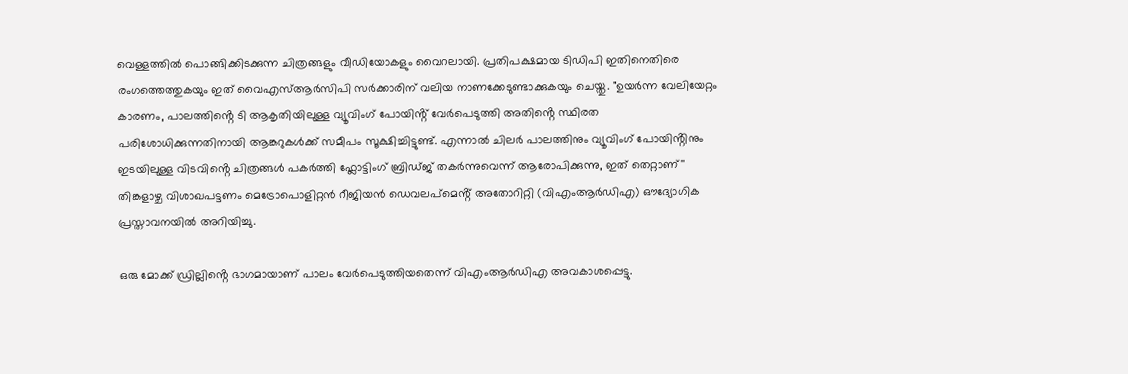വെള്ളത്തിൽ പൊങ്ങിക്കിടക്കുന്ന ചിത്രങ്ങളും വീഡിയോകളും വൈറലായി. പ്രതിപക്ഷമായ ടിഡിപി ഇതിനെതിരെ രംഗത്തെത്തുകയും ഇത് വൈഎസ്ആർസിപി സർക്കാരിന് വലിയ നാണക്കേടുണ്ടാക്കുകയും ചെയ്തു. "ഉയർന്ന വേലിയേറ്റം കാരണം, പാലത്തിൻ്റെ ടി ആകൃതിയിലുള്ള വ്യൂവിംഗ് പോയിൻ്റ് വേർപെടുത്തി അതിൻ്റെ സ്ഥിരത പരിശോധിക്കുന്നതിനായി ആങ്കറുകൾക്ക് സമീപം സൂക്ഷിച്ചിട്ടുണ്ട്. എന്നാൽ ചിലർ പാലത്തിനും വ്യൂവിംഗ് പോയിൻ്റിനും ഇടയിലുള്ള വിടവിൻ്റെ ചിത്രങ്ങൾ പകർത്തി ഫ്ലോട്ടിംഗ് ബ്രിഡ്ജ് തകർന്നുവെന്ന് ആരോപിക്കുന്നു, ഇത് തെറ്റാണ്'' തിങ്കളാഴ്ച വിശാഖപട്ടണം മെട്രോപൊളിറ്റൻ റീജിയൻ ഡെവലപ്‌മെൻ്റ് അതോറിറ്റി (വിഎംആർഡിഎ) ഔദ്യോഗിക പ്രസ്താവനയിൽ അറിയിച്ചു.

ഒരു മോക്ക് ഡ്രില്ലിൻ്റെ ഭാഗമായാണ് പാലം വേർപെടുത്തിയതെന്ന് വിഎംആർഡിഎ അവകാശപ്പെട്ടു.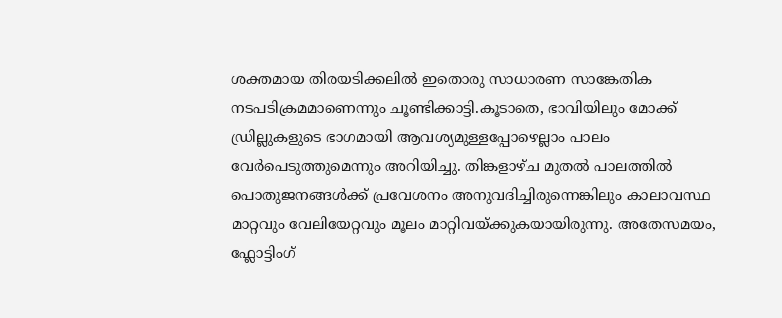ശക്തമായ തിരയടിക്കലില്‍ ഇതൊരു സാധാരണ സാങ്കേതിക നടപടിക്രമമാണെന്നും ചൂണ്ടിക്കാട്ടി.കൂടാതെ, ഭാവിയിലും മോക്ക് ഡ്രില്ലുകളുടെ ഭാഗമായി ആവശ്യമുള്ളപ്പോഴെല്ലാം പാലം വേര്‍പെടുത്തുമെന്നും അറിയിച്ചു. തിങ്കളാഴ്ച മുതല്‍ പാലത്തില്‍ പൊതുജനങ്ങള്‍ക്ക് പ്രവേശനം അനുവദിച്ചിരുന്നെങ്കിലും കാലാവസ്ഥ മാറ്റവും വേലിയേറ്റവും മൂലം മാറ്റിവയ്ക്കുകയായിരുന്നു. അതേസമയം, ഫ്ലോട്ടിംഗ്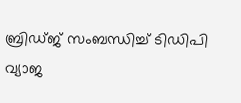ബ്രിഡ്ജ് സംബന്ധിച്ച് ടിഡിപി വ്യാജ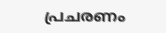പ്രചരണം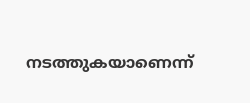നടത്തുകയാണെന്ന്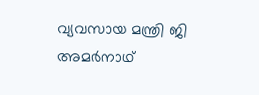വ്യവസായ മന്ത്രി ജി അമർനാഥ്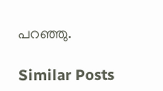പറഞ്ഞു.

Similar Posts